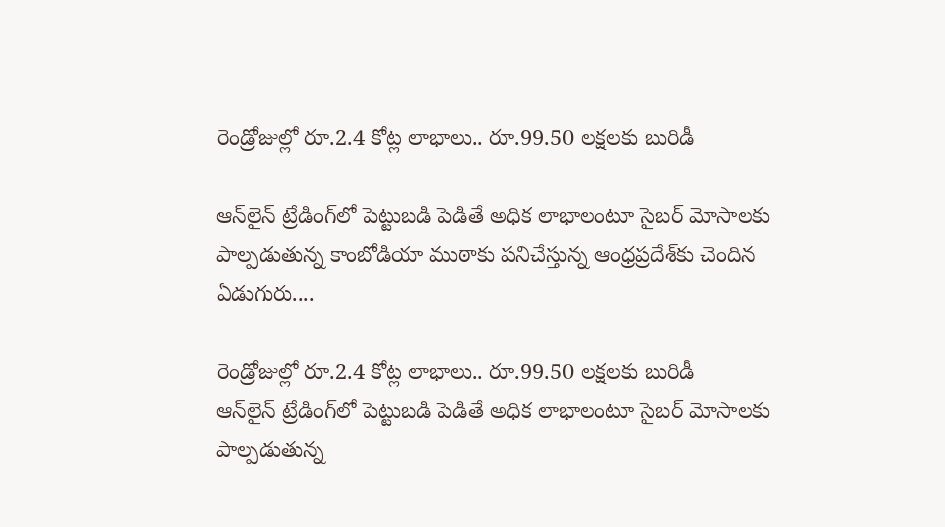రెండ్రోజుల్లో రూ.2.4 కోట్ల లాభాలు.. రూ.99.50 లక్షలకు బురిడీ

ఆన్‌లైన్‌ ట్రేడింగ్‌లో పెట్టుబడి పెడితే అధిక లాభాలంటూ సైబర్‌ మోసాలకు పాల్పడుతున్న కాంబోడియా ముఠాకు పనిచేస్తున్న ఆంధ్రప్రదేశ్‌కు చెందిన ఏడుగురు....

రెండ్రోజుల్లో రూ.2.4 కోట్ల లాభాలు.. రూ.99.50 లక్షలకు బురిడీ
ఆన్‌లైన్‌ ట్రేడింగ్‌లో పెట్టుబడి పెడితే అధిక లాభాలంటూ సైబర్‌ మోసాలకు పాల్పడుతున్న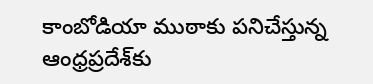కాంబోడియా ముఠాకు పనిచేస్తున్న ఆంధ్రప్రదేశ్‌కు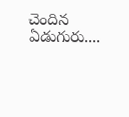చెందిన ఏడుగురు....